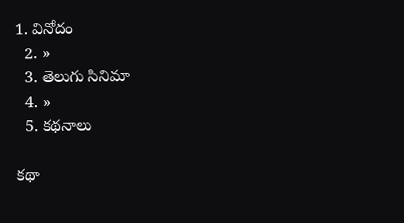1. వినోదం
  2. »
  3. తెలుగు సినిమా
  4. »
  5. కథనాలు

కథా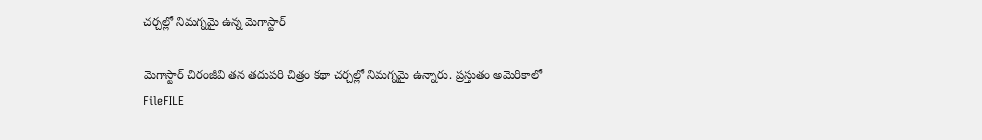చర్చల్లో నిమగ్నమై ఉన్న మెగాస్టార్

మెగాస్టార్ చిరంజీవి తన తదుపరి చిత్రం కథా చర్చల్లో నిమగ్నమై ఉన్నారు. ప్రస్తుతం అమెరికాలో
FileFILE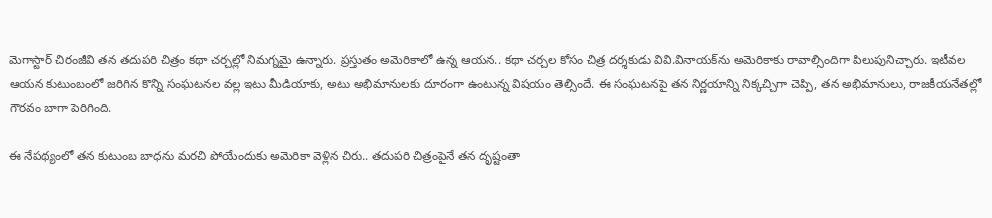మెగాస్టార్ చిరంజీవి తన తదుపరి చిత్రం కథా చర్చల్లో నిమగ్నమై ఉన్నారు. ప్రస్తుతం అమెరికాలో ఉన్న ఆయన.. కథా చర్చల కోసం చిత్ర దర్శకుడు వివి.వినాయక్‌ను అమెరికాకు రావాల్సిందిగా పిలుపునిచ్చారు. ఇటీవల ఆయన కుటుంబంలో జరిగిన కొన్ని సంఘటనల వల్ల ఇటు మీడియాకు, అటు అభిమానులకు దూరంగా ఉంటున్న విషయం తెల్సిందే. ఈ సంఘటనపై తన నిర్ణయాన్ని నిక్కచ్చిగా చెప్పి, తన అభిమానులు, రాజకీయనేతల్లో గౌరవం బాగా పెరిగింది.

ఈ నేపథ్యంలో తన కుటుంబ బాధను మరచి పోయేందుకు అమెరికా వెళ్లిన చిరు.. తదుపరి చిత్రంపైనే తన దృష్టంతా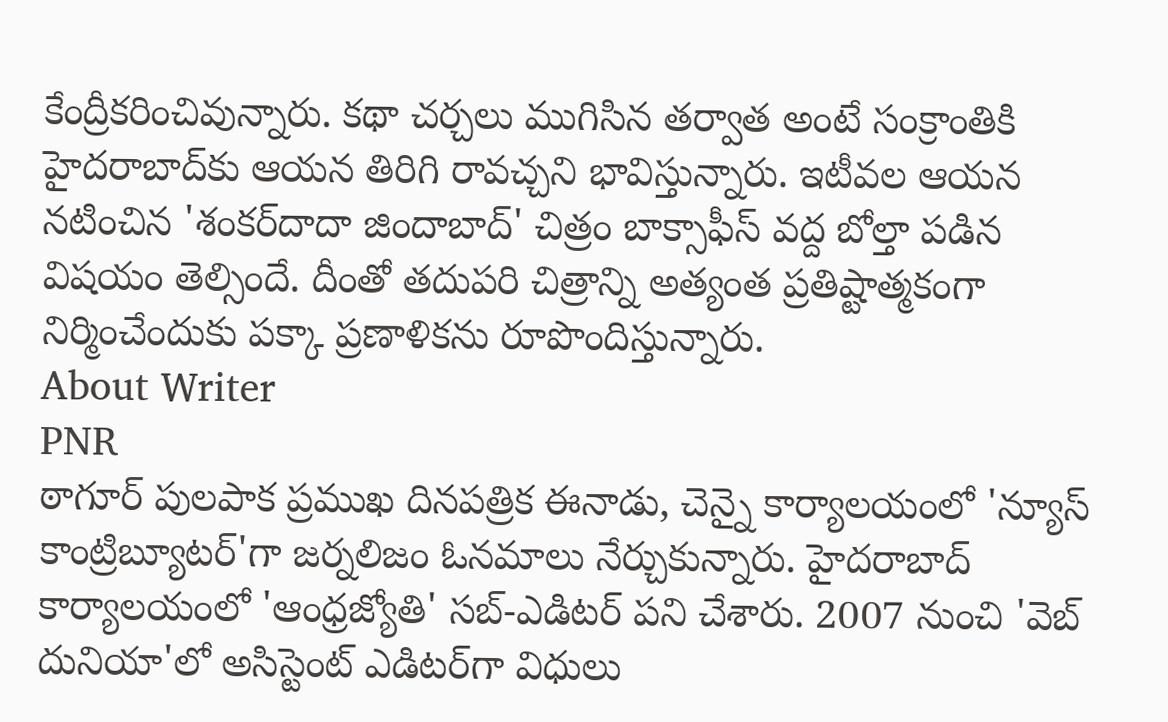కేంద్రీకరించివున్నారు. కథా చర్చలు ముగిసిన తర్వాత అంటే సంక్రాంతికి హైదరాబాద్‌కు ఆయన తిరిగి రావచ్చని భావిస్తున్నారు. ఇటీవల ఆయన నటించిన 'శంకర్‌దాదా జిందాబాద్' చిత్రం బాక్సాఫీస్ వద్ద బోల్తా పడిన విషయం తెల్సిందే. దీంతో తదుపరి చిత్రాన్ని అత్యంత ప్రతిష్టాత్మకంగా నిర్మించేందుకు పక్కా ప్రణాళికను రూపొందిస్తున్నారు.
About Writer
PNR
ఠాగూర్ పులపాక ప్రముఖ దినపత్రిక ఈనాడు, చెన్నై కార్యాలయంలో 'న్యూస్ కాంట్రిబ్యూటర్‌'గా జర్నలిజం ఓనమాలు నేర్చుకున్నారు. హైదరాబాద్ కార్యాలయంలో 'ఆంధ్రజ్యోతి' సబ్-ఎడిటర్ పని చేశారు. 2007 నుంచి 'వెబ్ దునియా'లో అసిస్టెంట్ ఎడిటర్‌‌గా విధులు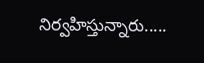నిర్వహిస్తున్నారు.....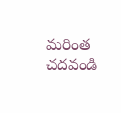మరింత చదవండి